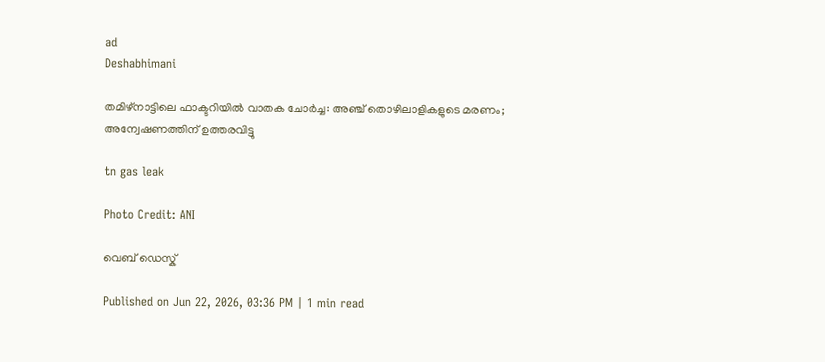ad
Deshabhimani

തമിഴ്‌നാട്ടിലെ ഫാക്ടറിയിൽ വാതക ചോർച്ച: അഞ്ച് തൊഴിലാളികളുടെ മരണം; അന്വേഷണത്തിന് ഉത്തരവിട്ടു

tn gas leak

Photo Credit: ANI

വെബ് ഡെസ്ക്

Published on Jun 22, 2026, 03:36 PM | 1 min read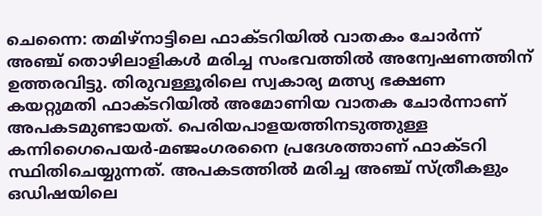ചെന്നൈ: തമിഴ്‌നാട്ടിലെ ഫാക്ടറിയിൽ വാതകം ചോർന്ന് അഞ്ച് തൊഴിലാളികൾ മരിച്ച സംഭവത്തിൽ അന്വേഷണത്തിന് ഉത്തരവിട്ടു. തിരുവള്ളൂരിലെ സ്വകാര്യ മത്സ്യ ഭക്ഷണ കയറ്റുമതി ഫാക്ടറിയിൽ അമോണിയ വാതക ചോർന്നാണ് അപകടമുണ്ടായത്. പെരിയപാളയത്തിനടുത്തുള്ള കന്നിഗൈപെയർ-മഞ്ജംഗരനൈ പ്രദേശത്താണ് ഫാക്ടറി സ്ഥിതിചെയ്യുന്നത്. അപകടത്തിൽ മരിച്ച അഞ്ച് സ്ത്രീകളും ഒഡിഷയിലെ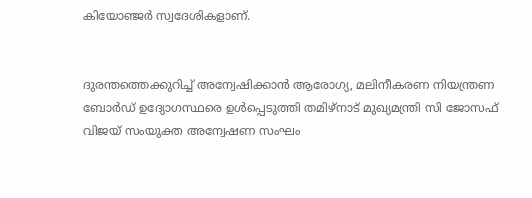കിയോഞ്ജർ സ്വദേശികളാണ്.


ദുരന്തത്തെക്കുറിച്ച് അന്വേഷിക്കാൻ ആരോഗ്യ, മലിനീകരണ നിയന്ത്രണ ബോർഡ് ഉദ്യോഗസ്ഥരെ ഉൾപ്പെടുത്തി തമിഴ്‌നാട് മുഖ്യമന്ത്രി സി ജോസഫ് വിജയ് സംയുക്ത അന്വേഷണ സംഘം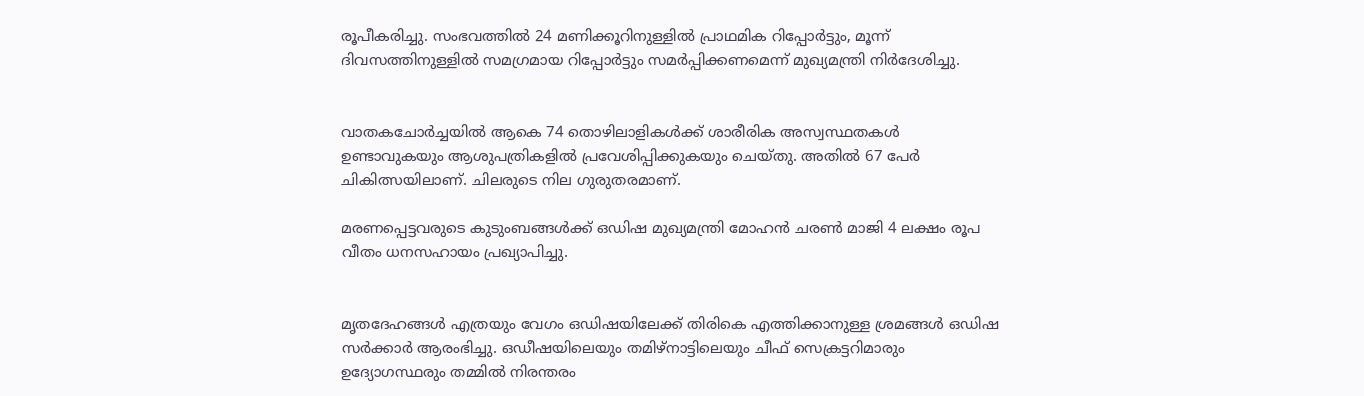രൂപീകരിച്ചു. സംഭവത്തിൽ 24 മണിക്കൂറിനുള്ളിൽ പ്രാഥമിക റിപ്പോർട്ടും, മൂന്ന് ദിവസത്തിനുള്ളിൽ സമഗ്രമായ റിപ്പോർട്ടും സമർപ്പിക്കണമെന്ന് മുഖ്യമന്ത്രി നിർദേശിച്ചു.


വാതകചോർച്ചയിൽ ആകെ 74 തൊഴിലാളികൾക്ക് ശാരീരിക അസ്വസ്ഥതകൾ ഉണ്ടാവുകയും ആശുപത്രികളിൽ പ്രവേശിപ്പിക്കുകയും ചെയ്തു. അതിൽ 67 പേർ ചികിത്സയിലാണ്. ചിലരുടെ നില ഗുരുതരമാണ്.

മരണപ്പെട്ടവരുടെ കുടുംബങ്ങൾക്ക് ഒഡിഷ മുഖ്യമന്ത്രി മോഹൻ ചരൺ മാജി 4 ലക്ഷം രൂപ വീതം ധനസഹായം പ്രഖ്യാപിച്ചു.


മൃതദേഹങ്ങൾ എത്രയും വേഗം ഒഡിഷയിലേക്ക് തിരികെ എത്തിക്കാനുള്ള ശ്രമങ്ങൾ ഒഡിഷ സർക്കാർ ആരംഭിച്ചു. ഒഡീഷയിലെയും തമിഴ്‌നാട്ടിലെയും ചീഫ് സെക്രട്ടറിമാരും ഉദ്യോഗസ്ഥരും തമ്മിൽ നിരന്തരം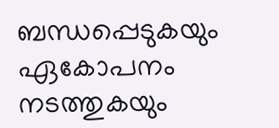ബന്ധപ്പെടുകയും ഏകോപനം നടത്തുകയും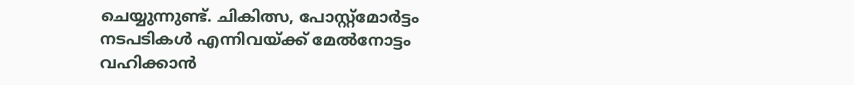ചെയ്യുന്നുണ്ട്. ചികിത്സ, പോസ്റ്റ്‌മോർട്ടം നടപടികൾ എന്നിവയ്ക്ക് മേൽനോട്ടം വഹിക്കാൻ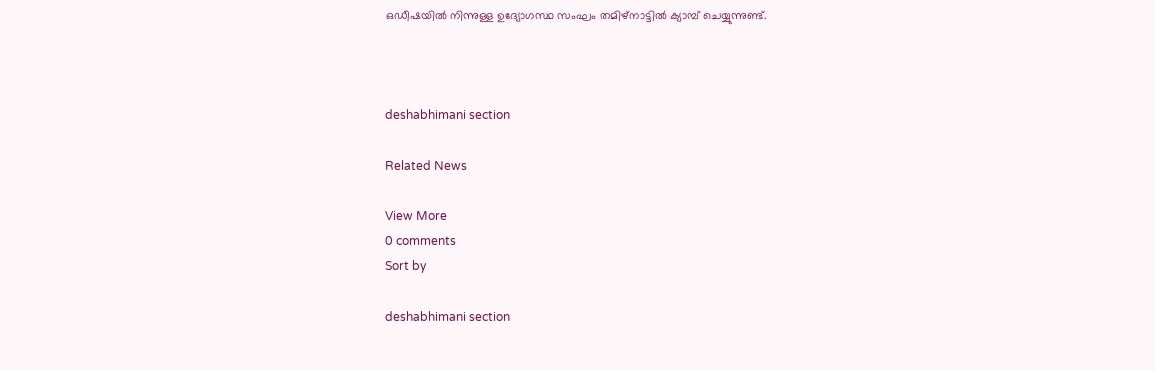ഒഡീഷയിൽ നിന്നുള്ള ഉദ്യോഗസ്ഥ സംഘം തമിഴ്‌നാട്ടിൽ ക്യാമ്പ് ചെയ്യുന്നുണ്ട്.



deshabhimani section

Related News

View More
0 comments
Sort by

deshabhimani section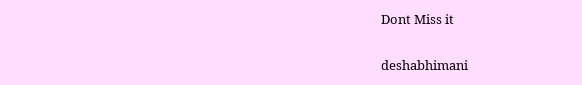Dont Miss it

deshabhimani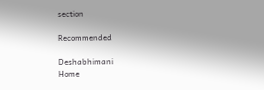section

Recommended

Deshabhimani
Home